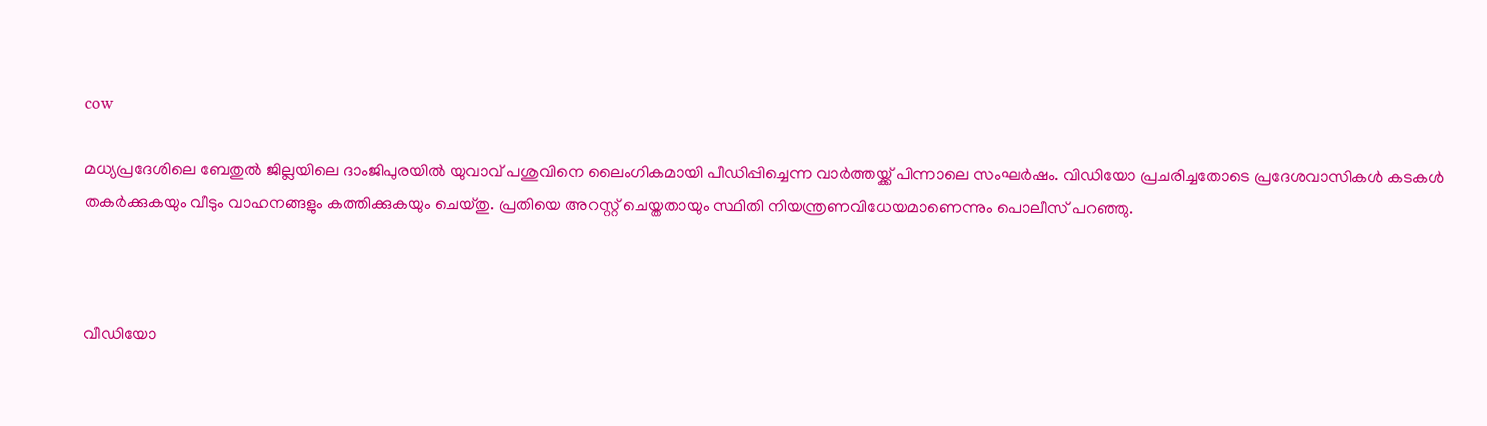cow

മധ്യപ്രദേശിലെ ബേതുല്‍ ജില്ലയിലെ ദാംജിപുരയിൽ യുവാവ് പശുവിനെ ലൈംഗികമായി പീഡിപ്പിച്ചെന്ന വാര്‍ത്തയ്ക്ക് പിന്നാലെ സംഘര്‍ഷം. വിഡിയോ പ്രചരിച്ചതോടെ പ്രദേശവാസികള്‍ കടകള്‍ തകര്‍ക്കുകയും വീടും വാഹനങ്ങളും കത്തിക്കുകയും ചെയ്തു. പ്രതിയെ അറസ്റ്റ് ചെയ്തതായും സ്ഥിതി നിയന്ത്രണവിധേയമാണെന്നും പൊലീസ് പറഞ്ഞു.



വീഡിയോ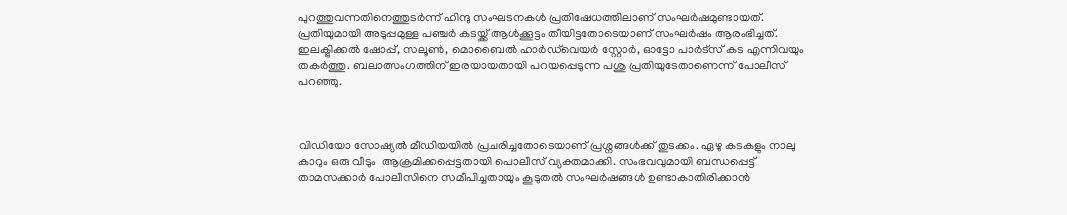പുറത്തുവന്നതിനെത്തുടർന്ന് ഹിന്ദു സംഘടനകൾ പ്രതിഷേധത്തിലാണ് സംഘര്‍ഷമുണ്ടായത്. പ്രതിയുമായി അടുപ്പമുള്ള പഞ്ചര്‍ കടയ്ക്ക് ആള്‍ക്കൂട്ടം തീയിട്ടതോടെയാണ് സംഘര്‍ഷം ആരംഭിച്ചത്. ഇലക്ട്രിക്കൽ ഷോപ്പ്, സലൂൺ, മൊബൈൽ ഹാർഡ്‌വെയർ സ്റ്റോർ, ഓട്ടോ പാർട്‌സ് കട എന്നിവയും തകര്‍ത്തു. ബലാത്സംഗത്തിന് ഇരയായതായി പറയപ്പെടുന്ന പശു പ്രതിയുടേതാണെന്ന് പോലീസ് പറഞ്ഞു.



വിഡിയോ സോഷ്യല്‍ മീഡിയയില്‍ പ്രചരിച്ചതോടെയാണ് പ്രശ്നങ്ങള്‍ക്ക് തുടക്കം. ഏഴു കടകളും നാലു കാറും ഒരു വീടും  ആക്രമിക്കപ്പെട്ടതായി പൊലീസ് വ്യക്തമാക്കി. സംഭവവുമായി ബന്ധപ്പെട്ട് താമസക്കാർ പോലീസിനെ സമീപിച്ചതായും കൂടുതൽ സംഘർഷങ്ങൾ ഉണ്ടാകാതിരിക്കാൻ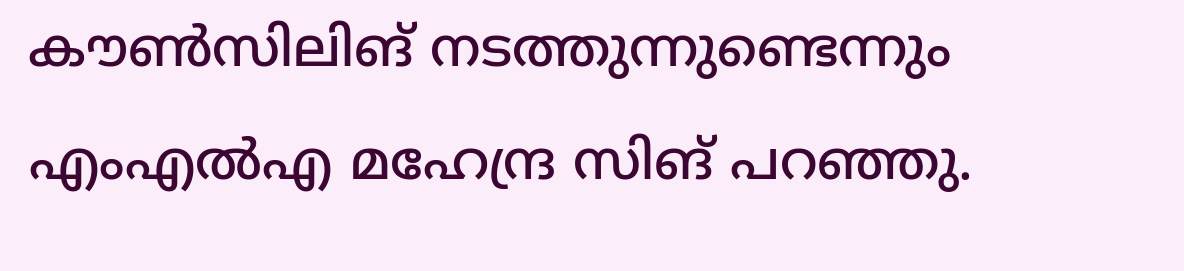കൗൺസിലിങ് നടത്തുന്നുണ്ടെന്നും എംഎൽഎ മഹേന്ദ്ര സിങ് പറഞ്ഞു.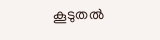കൂടുതല്‍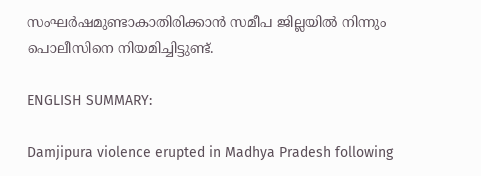സംഘര്‍ഷമുണ്ടാകാതിരിക്കാന്‍ സമീപ ജില്ലയില്‍ നിന്നും പൊലീസിനെ നിയമിച്ചിട്ടുണ്ട്.

ENGLISH SUMMARY:

Damjipura violence erupted in Madhya Pradesh following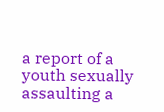a report of a youth sexually assaulting a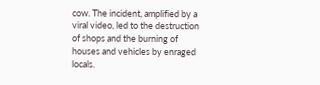cow. The incident, amplified by a viral video, led to the destruction of shops and the burning of houses and vehicles by enraged locals.